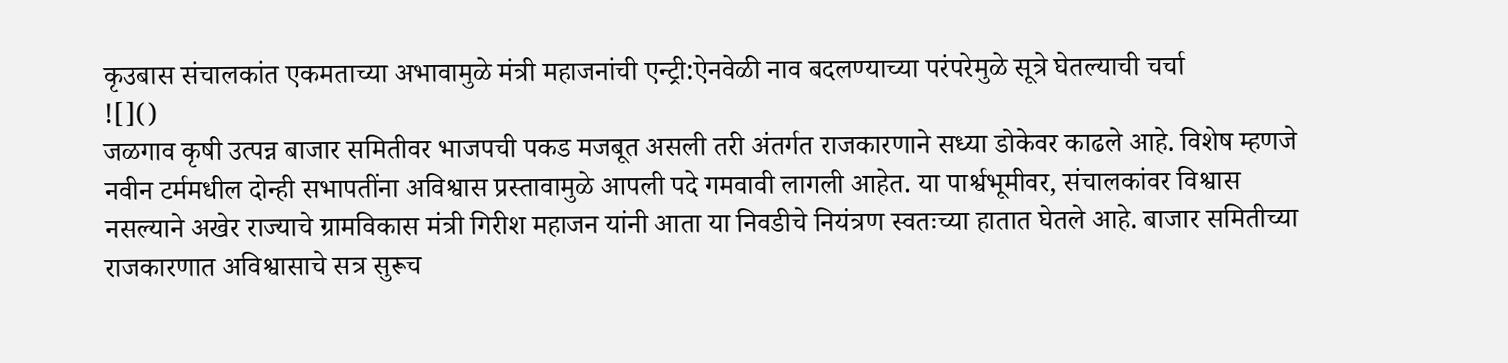कृउबास संचालकांत एकमताच्या अभावामुळे मंत्री महाजनांची एन्ट्री:ऐनवेळी नाव बदलण्याच्या परंपरेमुळे सूत्रे घेतल्याची चर्चा
![]()
जळगाव कृषी उत्पन्न बाजार समितीवर भाजपची पकड मजबूत असली तरी अंतर्गत राजकारणाने सध्या डोकेवर काढले आहे. विशेष म्हणजे नवीन टर्ममधील दोन्ही सभापतींना अविश्वास प्रस्तावामुळे आपली पदे गमवावी लागली आहेत. या पार्श्वभूमीवर, संचालकांवर विश्वास नसल्याने अखेर राज्याचे ग्रामविकास मंत्री गिरीश महाजन यांनी आता या निवडीचे नियंत्रण स्वतःच्या हातात घेतले आहे. बाजार समितीच्या राजकारणात अविश्वासाचे सत्र सुरूच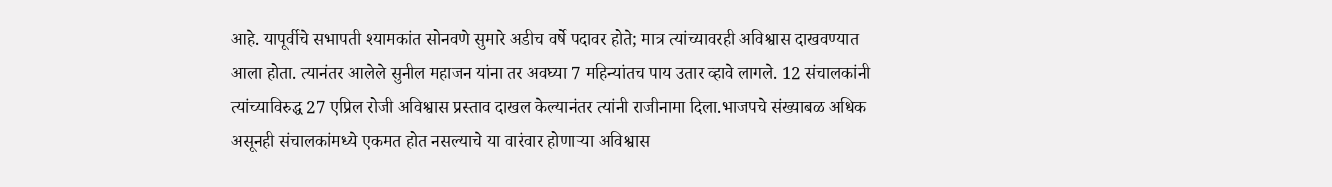आहे. यापूर्वीचे सभापती श्यामकांत सोनवणे सुमारे अडीच वर्षे पदावर होते; मात्र त्यांच्यावरही अविश्वास दाखवण्यात आला होता. त्यानंतर आलेले सुनील महाजन यांना तर अवघ्या 7 महिन्यांतच पाय उतार व्हावे लागले. 12 संचालकांनी त्यांच्याविरुद्ध 27 एप्रिल रोजी अविश्वास प्रस्ताव दाखल केल्यानंतर त्यांनी राजीनामा दिला.भाजपचे संख्याबळ अधिक असूनही संचालकांमध्ये एकमत होत नसल्याचे या वारंवार होणाऱ्या अविश्वास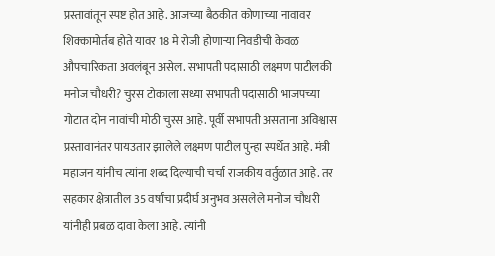प्रस्तावांतून स्पष्ट होत आहे. आजच्या बैठकीत कोणाच्या नावावर शिक्कामोर्तब होते यावर 18 मे रोजी होणाऱ्या निवडीची केवळ औपचारिकता अवलंबून असेल. सभापती पदासाठी लक्ष्मण पाटीलकी मनोज चौधरी? चुरस टोकाला सध्या सभापती पदासाठी भाजपच्या गोटात दोन नावांची मोठी चुरस आहे. पूर्वी सभापती असताना अविश्वास प्रस्तावानंतर पायउतार झालेले लक्ष्मण पाटील पुन्हा स्पर्धेत आहे. मंत्री महाजन यांनीच त्यांना शब्द दिल्याची चर्चा राजकीय वर्तुळात आहे. तर सहकार क्षेत्रातील 35 वर्षांचा प्रदीर्घ अनुभव असलेले मनोज चौधरी यांनीही प्रबळ दावा केला आहे. त्यांनी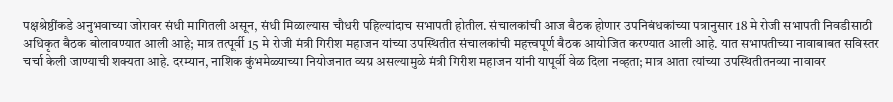पक्षश्रेष्ठींकडे अनुभवाच्या जोरावर संधी मागितली असून, संधी मिळाल्यास चौधरी पहिल्यांदाच सभापती होतील. संचालकांची आज बैठक होणार उपनिबंधकांच्या पत्रानुसार 18 मे रोजी सभापती निवडीसाठी अधिकृत बैठक बोलावण्यात आली आहे; मात्र तत्पूर्वी 15 मे रोजी मंत्री गिरीश महाजन यांच्या उपस्थितीत संचालकांची महत्त्वपूर्ण बैठक आयोजित करण्यात आली आहे. यात सभापतीच्या नावाबाबत सविस्तर चर्चा केली जाण्याची शक्यता आहे. दरम्यान, नाशिक कुंभमेळ्याच्या नियोजनात व्यग्र असल्यामुळे मंत्री गिरीश महाजन यांनी यापूर्वी वेळ दिला नव्हता; मात्र आता त्यांच्या उपस्थितीतनव्या नावावर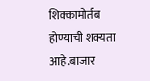शिक्कामोर्तब होण्याची शक्यता आहे.बाजार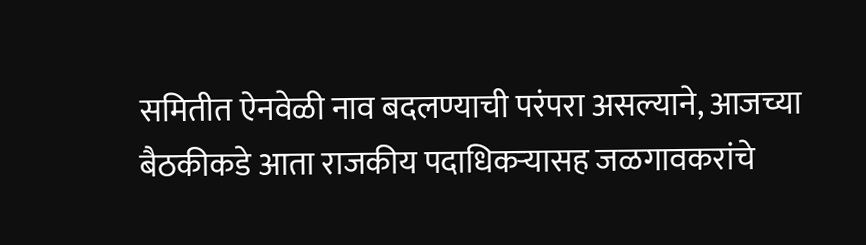समितीत ऐनवेळी नाव बदलण्याची परंपरा असल्याने, आजच्या बैठकीकडे आता राजकीय पदाधिकऱ्यासह जळगावकरांचे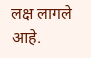लक्ष लागले आहे.